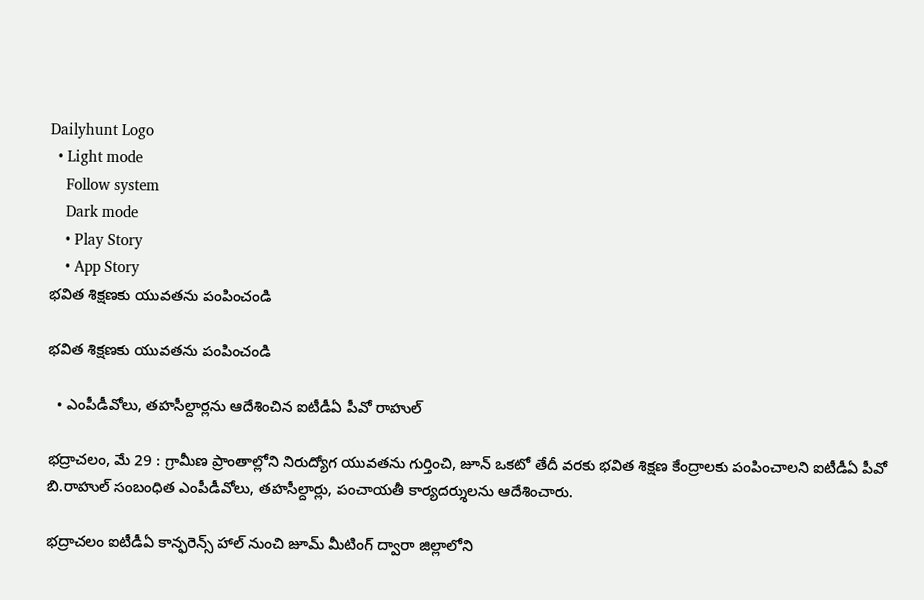Dailyhunt Logo
  • Light mode
    Follow system
    Dark mode
    • Play Story
    • App Story
భవిత శిక్షణకు యువతను పంపించండి

భవిత శిక్షణకు యువతను పంపించండి

  • ఎంపీడీవోలు, తహసీల్దార్లను ఆదేశించిన ఐటీడీఏ పీవో రాహుల్‌

భద్రాచలం, మే 29 : గ్రామీణ ప్రాంతాల్లోని నిరుద్యోగ యువతను గుర్తించి, జూన్‌ ఒకటో తేదీ వరకు భవిత శిక్షణ కేంద్రాలకు పంపించాలని ఐటీడీఏ పీవో బి.రాహుల్‌ సంబంధిత ఎంపీడీవోలు, తహసీల్దార్లు, పంచాయతీ కార్యదర్శులను ఆదేశించారు.

భద్రాచలం ఐటీడీఏ కాన్ఫరెన్స్‌ హాల్‌ నుంచి జూమ్‌ మీటింగ్‌ ద్వారా జిల్లాలోని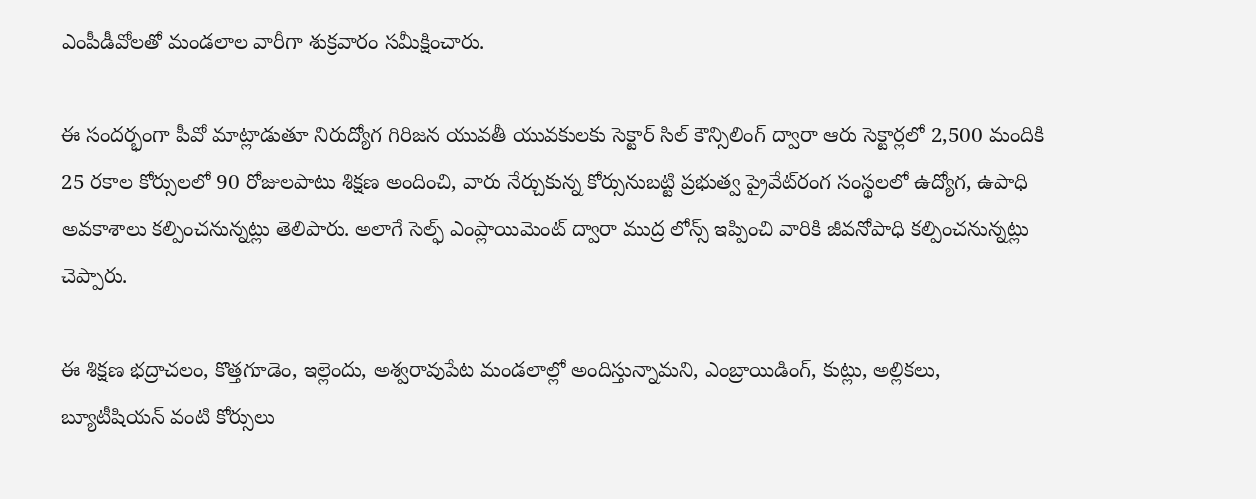ఎంపీడీవోలతో మండలాల వారీగా శుక్రవారం సమీక్షించారు.

ఈ సందర్భంగా పీవో మాట్లాడుతూ నిరుద్యోగ గిరిజన యువతీ యువకులకు సెక్టార్‌ సిల్‌ కౌన్సిలింగ్‌ ద్వారా ఆరు సెక్టార్లలో 2,500 మందికి 25 రకాల కోర్సులలో 90 రోజులపాటు శిక్షణ అందించి, వారు నేర్చుకున్న కోర్సునుబట్టి ప్రభుత్వ ప్రైవేట్‌రంగ సంస్థలలో ఉద్యోగ, ఉపాధి అవకాశాలు కల్పించనున్నట్లు తెలిపారు. అలాగే సెల్ఫ్‌ ఎంప్లాయిమెంట్‌ ద్వారా ముద్ర లోన్స్‌ ఇప్పించి వారికి జీవనోపాధి కల్పించనున్నట్లు చెప్పారు.

ఈ శిక్షణ భద్రాచలం, కొత్తగూడెం, ఇల్లెందు, అశ్వరావుపేట మండలాల్లో అందిస్తున్నామని, ఎంబ్రాయిడింగ్‌, కుట్లు, అల్లికలు, బ్యూటీషియన్‌ వంటి కోర్సులు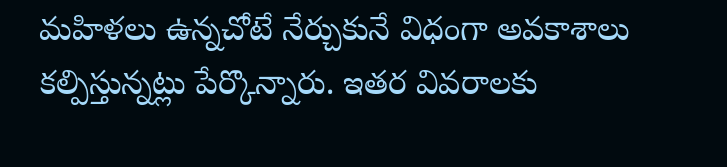మహిళలు ఉన్నచోటే నేర్చుకునే విధంగా అవకాశాలు కల్పిస్తున్నట్లు పేర్కొన్నారు. ఇతర వివరాలకు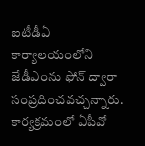ఐటీడీఏ కార్యాలయంలోని జేడీఎంను ఫోన్‌ ద్వారా సంప్రదించవచ్చన్నారు. కార్యక్రమంలో ఏపీవో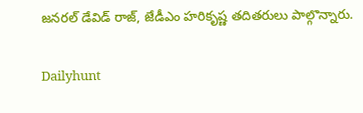జనరల్‌ డేవిడ్‌ రాజ్‌, జేడీఎం హరికృష్ణ తదితరులు పాల్గొన్నారు.

Dailyhunt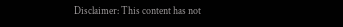Disclaimer: This content has not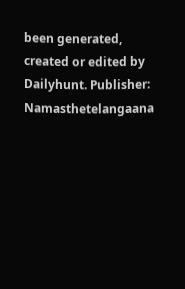been generated, created or edited by Dailyhunt. Publisher: Namasthetelangaana